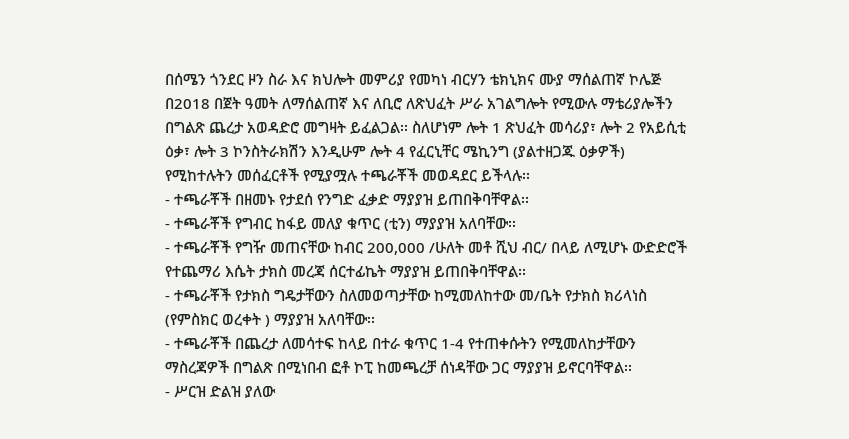በሰሜን ጎንደር ዞን ስራ እና ክህሎት መምሪያ የመካነ ብርሃን ቴክኒክና ሙያ ማሰልጠኛ ኮሌጅ በ2018 በጀት ዓመት ለማሰልጠኛ እና ለቢሮ ለጽህፈት ሥራ አገልግሎት የሚውሉ ማቴሪያሎችን በግልጽ ጨረታ አወዳድሮ መግዛት ይፈልጋል፡፡ ስለሆነም ሎት 1 ጽህፈት መሳሪያ፣ ሎት 2 የአይሲቲ ዕቃ፣ ሎት 3 ኮንስትራክሽን እንዲሁም ሎት 4 የፈርኒቸር ሜኪንግ (ያልተዘጋጁ ዕቃዎች) የሚከተሉትን መሰፈርቶች የሚያሟሉ ተጫራቾች መወዳደር ይችላሉ፡፡
- ተጫራቾች በዘመኑ የታደሰ የንግድ ፈቃድ ማያያዝ ይጠበቅባቸዋል፡፡
- ተጫራቾች የግብር ከፋይ መለያ ቁጥር (ቲን) ማያያዝ አለባቸው፡፡
- ተጫራቾች የግዥ መጠናቸው ከብር 200,000 /ሁለት መቶ ሺህ ብር/ በላይ ለሚሆኑ ውድድሮች የተጨማሪ እሴት ታክስ መረጃ ሰርተፊኬት ማያያዝ ይጠበቅባቸዋል፡፡
- ተጫራቾች የታክስ ግዴታቸውን ስለመወጣታቸው ከሚመለከተው መ/ቤት የታክስ ክሪላነስ (የምስክር ወረቀት ) ማያያዝ አለባቸው፡፡
- ተጫራቾች በጨረታ ለመሳተፍ ከላይ በተራ ቁጥር 1-4 የተጠቀሱትን የሚመለከታቸውን ማስረጃዎች በግልጽ በሚነበብ ፎቶ ኮፒ ከመጫረቻ ሰነዳቸው ጋር ማያያዝ ይኖርባቸዋል፡፡
- ሥርዝ ድልዝ ያለው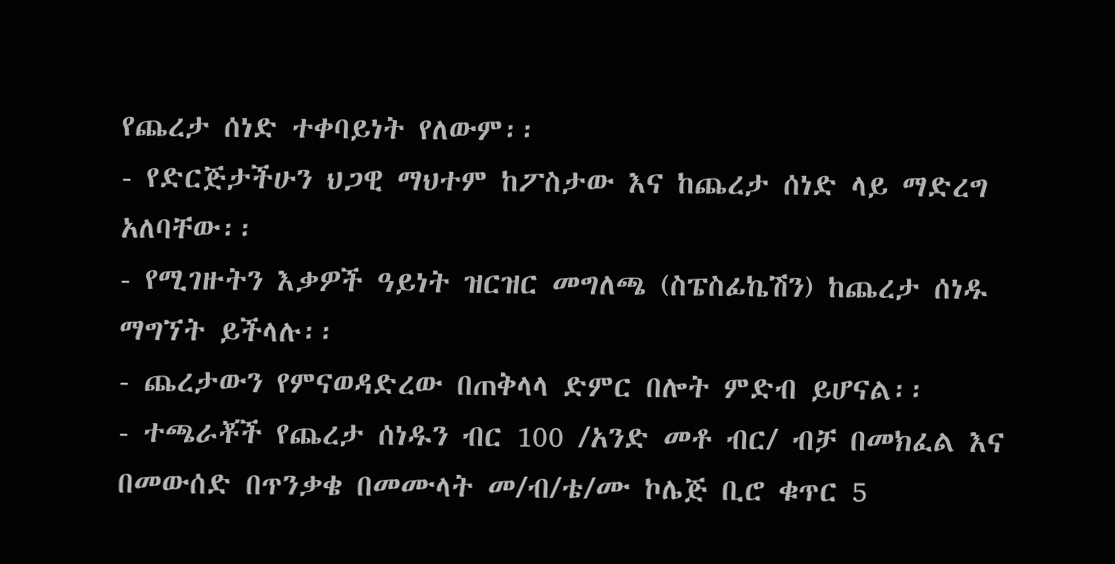የጨረታ ሰነድ ተቀባይነት የለውም፡፡
- የድርጅታችሁን ህጋዊ ማህተም ከፖስታው እና ከጨረታ ሰነድ ላይ ማድረግ አለባቸው፡፡
- የሚገዙትን እቃዎች ዓይነት ዝርዝር መግለጫ (ስፔስፊኬሽን) ከጨረታ ሰነዱ ማግኘት ይችላሉ፡፡
- ጨረታውን የምናወዳድረው በጠቅላላ ድምር በሎት ምድብ ይሆናል፡፡
- ተጫራቾች የጨረታ ሰነዱን ብር 100 /አንድ መቶ ብር/ ብቻ በመክፈል እና በመውሰድ በጥንቃቄ በመሙላት መ/ብ/ቴ/ሙ ኮሌጅ ቢሮ ቁጥር 5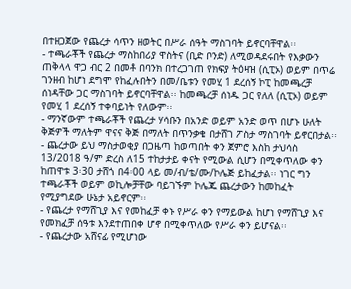በተዘጋጀው የጨረታ ሳጥን ዘወትር በሥራ ሰዓት ማስገባት ይኖርባቸዋል፡፡
- ተጫራቾች የጨረታ ማስከበሪያ ዋስትና (ቢድ ቦንድ) ለሚወዳደሩበት የእቃውን ጠቅላላ ዋጋ ብር 2 በመቶ በባንክ በተረጋገጠ የክፍያ ትዕዛዝ (ሲፒኦ) ወይም በጥሬ ገንዘብ ከሆነ ደግሞ የከፈሉበትን በመ/ቤቱን የመሂ 1 ደረሰኝ ኮፒ ከመጫረቻ ሰነዳቸው ጋር ማስገባት ይኖርባቸዋል፡፡ ከመጫረቻ ሰነዱ ጋር የለለ (ሲፒኦ) ወይም የመሂ 1 ደረሰኝ ተቀባይነት የለውም፡፡
- ማንኛውም ተጫራቾች የጨረታ ሃሳቡን በአንድ ወይም አንድ ወጥ በሆኑ ሁለት ቅጅዎች ማለትም ዋናና ቅጅ በማለት በጥንቃቄ በታሸገ ፖስታ ማስገባት ይኖርበታል፡፡
- ጨረታው ይህ ማስታወቂያ በጋዜጣ ከወጣበት ቀን ጀምሮ እስከ ታህሳስ 13/2018 ዓ/ም ድረስ ለ15 ተከታታይ ቀናት የሚውል ሲሆን በሚቀጥለው ቀን ከጠዋቱ 3፡30 ታሸጎ በ4፡00 ላይ መ/ብ/ቴ/ሙ/ኮሌጅ ይከፈታል፡፡ ነገር ግን ተጫራቾች ወይም ወኪሎቻቸው ባይገኙም ኮሌጁ ጨረታውን ከመከፈት የሚያግደው ሁኔታ አይኖርም፡፡
- የጨረታ የማሸጊያ እና የመከፈቻ ቀኑ የሥራ ቀን የማይውል ከሆነ የማሸጊያ እና የመክፈቻ ሰዓቱ እንደተጠበቀ ሆኖ በሚቀጥለው የሥራ ቀን ይሆናል፡፡
- የጨረታው አሸናፊ የሚሆነው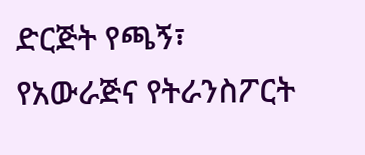ድርጅት የጫኝ፣ የአውራጅና የትራንስፖርት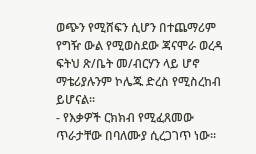ወጭን የሚሸፍን ሲሆን በተጨማሪም የግዥ ውል የሚወስደው ጃናሞራ ወረዳ ፍትህ ጽ/ቤት መ/ብርሃን ላይ ሆኖ ማቴሪያሉንም ኮሌጁ ድረስ የሚስረከብ ይሆናል፡፡
- የእቃዎች ርክክብ የሚፈጸመው ጥራታቸው በባለሙያ ሲረጋገጥ ነው፡፡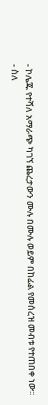- ኮሌጁ የተሻለ አማራጭ ካገኘ ጨረታውን ሙሉ በሙሉ ወይም በከፊል የመሰረዝ መብቱ የተጠበቀ ነው፡፡
- ስለ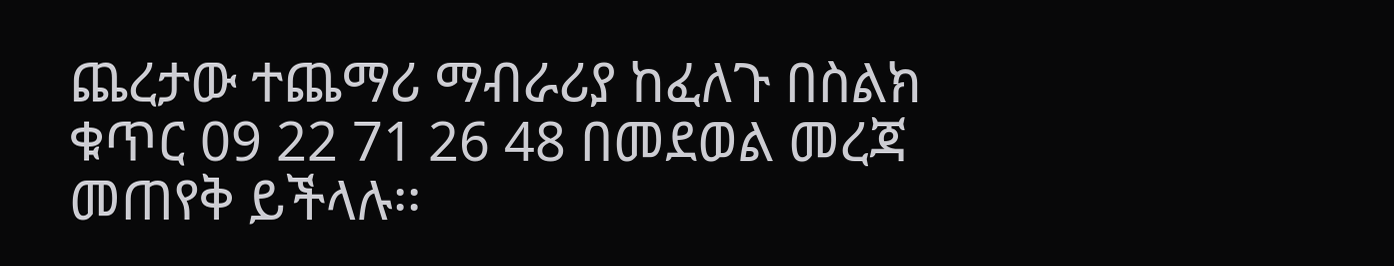ጨረታው ተጨማሪ ማብራሪያ ከፈለጉ በስልክ ቁጥር 09 22 71 26 48 በመደወል መረጃ መጠየቅ ይችላሉ፡፡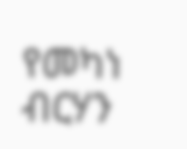የመካነ ብርሃን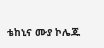ቴከኒና ሙያ ኮሌጁ